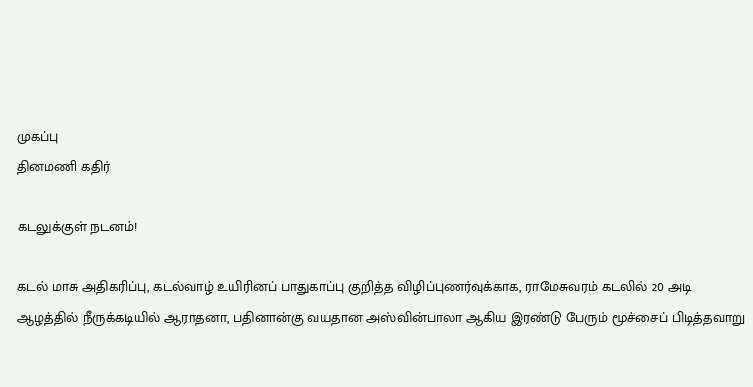முகப்பு
தினமணி கதிர்

கடலுக்குள் நடனம்!

கடல் மாசு அதிகரிப்பு, கடல்வாழ் உயிரினப் பாதுகாப்பு குறித்த விழிப்புணர்வுக்காக, ராமேசுவரம் கடலில் 20 அடி ஆழத்தில் நீருக்கடியில் ஆராதனா, பதினான்கு வயதான அஸ்வின்பாலா ஆகிய இரண்டு பேரும் மூச்சைப் பிடித்தவாறு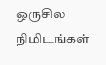ஒருசில நிமிடங்கள்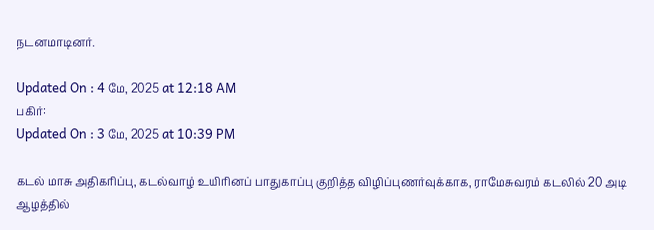நடனமாடினர்.

Updated On : 4 மே, 2025 at 12:18 AM
பகிர்:
Updated On : 3 மே, 2025 at 10:39 PM

கடல் மாசு அதிகரிப்பு, கடல்வாழ் உயிரினப் பாதுகாப்பு குறித்த விழிப்புணர்வுக்காக, ராமேசுவரம் கடலில் 20 அடி ஆழத்தில்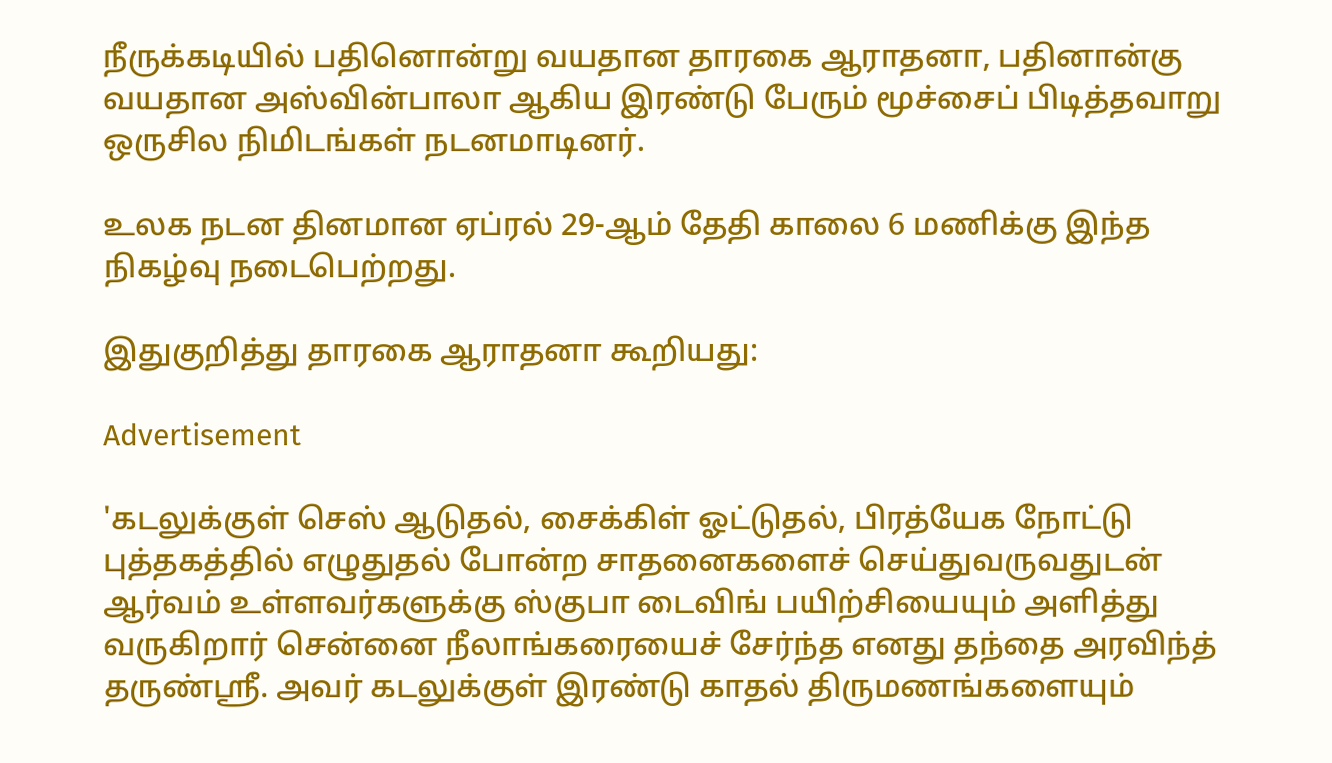நீருக்கடியில் பதினொன்று வயதான தாரகை ஆராதனா, பதினான்கு வயதான அஸ்வின்பாலா ஆகிய இரண்டு பேரும் மூச்சைப் பிடித்தவாறு ஒருசில நிமிடங்கள் நடனமாடினர்.

உலக நடன தினமான ஏப்ரல் 29-ஆம் தேதி காலை 6 மணிக்கு இந்த நிகழ்வு நடைபெற்றது.

இதுகுறித்து தாரகை ஆராதனா கூறியது:

Advertisement

'கடலுக்குள் செஸ் ஆடுதல், சைக்கிள் ஓட்டுதல், பிரத்யேக நோட்டு புத்தகத்தில் எழுதுதல் போன்ற சாதனைகளைச் செய்துவருவதுடன் ஆர்வம் உள்ளவர்களுக்கு ஸ்குபா டைவிங் பயிற்சியையும் அளித்து வருகிறார் சென்னை நீலாங்கரையைச் சேர்ந்த எனது தந்தை அரவிந்த் தருண்ஸ்ரீ. அவர் கடலுக்குள் இரண்டு காதல் திருமணங்களையும்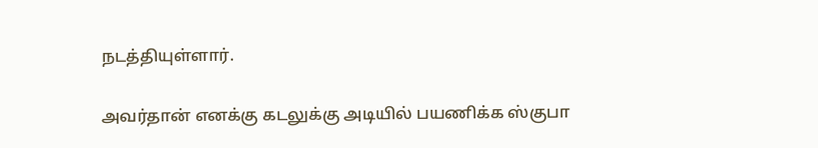நடத்தியுள்ளார்.

அவர்தான் எனக்கு கடலுக்கு அடியில் பயணிக்க ஸ்குபா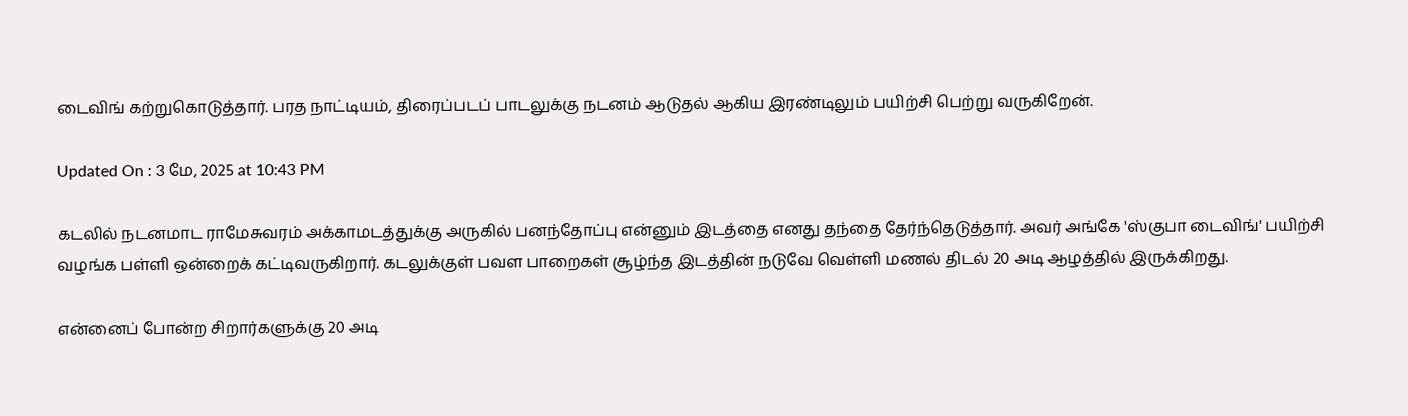டைவிங் கற்றுகொடுத்தார். பரத நாட்டியம், திரைப்படப் பாடலுக்கு நடனம் ஆடுதல் ஆகிய இரண்டிலும் பயிற்சி பெற்று வருகிறேன்.

Updated On : 3 மே, 2025 at 10:43 PM

கடலில் நடனமாட ராமேசுவரம் அக்காமடத்துக்கு அருகில் பனந்தோப்பு என்னும் இடத்தை எனது தந்தை தேர்ந்தெடுத்தார். அவர் அங்கே 'ஸ்குபா டைவிங்' பயிற்சி வழங்க பள்ளி ஒன்றைக் கட்டிவருகிறார். கடலுக்குள் பவள பாறைகள் சூழ்ந்த இடத்தின் நடுவே வெள்ளி மணல் திடல் 20 அடி ஆழத்தில் இருக்கிறது.

என்னைப் போன்ற சிறார்களுக்கு 20 அடி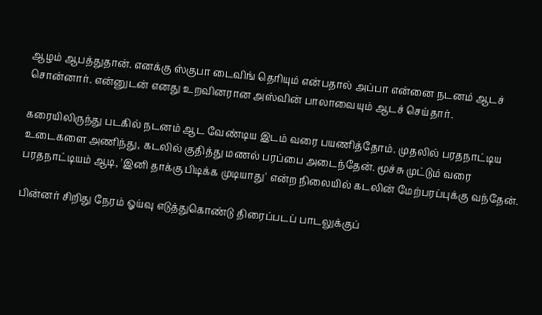ஆழம் ஆபத்துதான். எனக்கு ஸ்குபா டைவிங் தெரியும் என்பதால் அப்பா என்னை நடனம் ஆடச் சொன்னார். என்னுடன் எனது உறவினரான அஸ்வின் பாலாவையும் ஆடச் செய்தார்.

கரையிலிருந்து படகில் நடனம் ஆட வேண்டிய இடம் வரை பயணித்தோம். முதலில் பரதநாட்டிய உடைகளை அணிந்து, கடலில் குதித்து மணல் பரப்பை அடைந்தேன். மூச்சு முட்டும் வரை பரதநாட்டியம் ஆடி, 'இனி தாக்கு பிடிக்க முடியாது' என்ற நிலையில் கடலின் மேற்பரப்புக்கு வந்தேன்.

பின்னர் சிறிது நேரம் ஓய்வு எடுத்துகொண்டு திரைப்படப் பாடலுக்குப்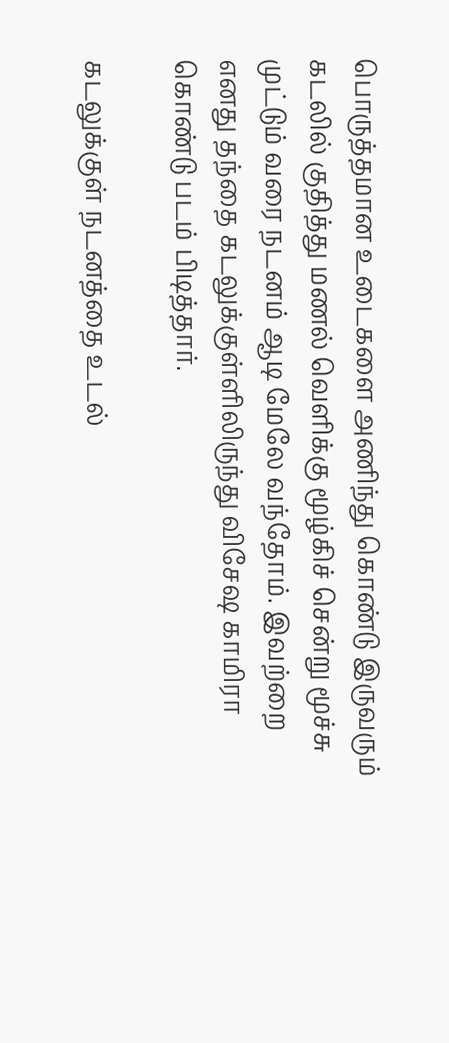பொருத்தமான உடைகளை அணிந்து கொண்டு இருவரும் கடலில் குதித்து மணல் வெளிக்கு மூழ்கிச் சென்று மூச்சு முட்டும் வரை நடனம் ஆடி மேலே வந்தோம். இவற்றை எனது தந்தை கடலுக்குள்ளிலிருந்து விசேஷ காமிரா கொண்டு படம் பிடித்தார்.

கடலுக்குள் நடனத்தை உடல்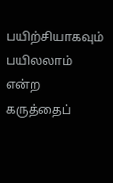பயிற்சியாகவும் பயிலலாம் என்ற கருத்தைப்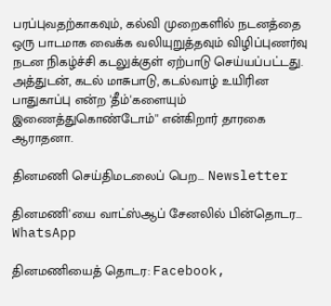பரப்புவதற்காகவும், கல்வி முறைகளில் நடனத்தை ஒரு பாடமாக வைக்க வலியுறுத்தவும் விழிப்புணர்வு நடன நிகழ்ச்சி கடலுக்குள் ஏற்பாடு செய்யப்பட்டது. அத்துடன், கடல் மாசுபாடு, கடல்வாழ் உயிரின பாதுகாப்பு என்ற 'தீம்'களையும் இணைத்துகொண்டோம்'' என்கிறார் தாரகை ஆராதனா.

தினமணி செய்திமடலைப் பெற... Newsletter

தினமணி'யை வாட்ஸ்ஆப் சேனலில் பின்தொடர... WhatsApp

தினமணியைத் தொடர: Facebook,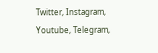Twitter, Instagram, Youtube, Telegram,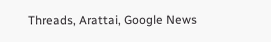Threads, Arattai, Google News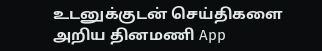உடனுக்குடன் செய்திகளை அறிய தினமணி App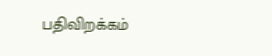பதிவிறக்கம்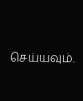செய்யவும்.